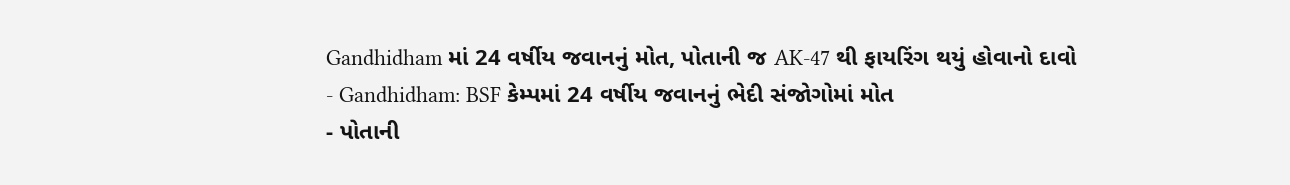Gandhidham માં 24 વર્ષીય જવાનનું મોત, પોતાની જ AK-47 થી ફાયરિંગ થયું હોવાનો દાવો
- Gandhidham: BSF કેમ્પમાં 24 વર્ષીય જવાનનું ભેદી સંજોગોમાં મોત
- પોતાની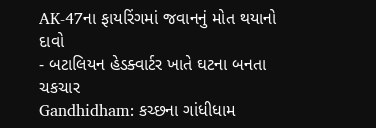AK-47ના ફાયરિંગમાં જવાનનું મોત થયાનો દાવો
- બટાલિયન હેડક્વાર્ટર ખાતે ઘટના બનતા ચકચાર
Gandhidham: કચ્છના ગાંધીધામ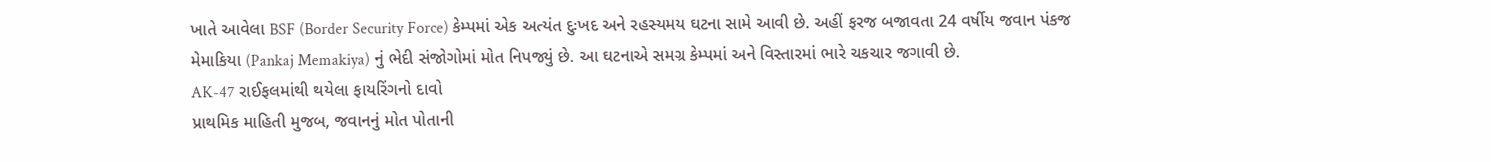ખાતે આવેલા BSF (Border Security Force) કેમ્પમાં એક અત્યંત દુઃખદ અને રહસ્યમય ઘટના સામે આવી છે. અહીં ફરજ બજાવતા 24 વર્ષીય જવાન પંકજ મેમાકિયા (Pankaj Memakiya) નું ભેદી સંજોગોમાં મોત નિપજ્યું છે. આ ઘટનાએ સમગ્ર કેમ્પમાં અને વિસ્તારમાં ભારે ચકચાર જગાવી છે.
AK-47 રાઈફલમાંથી થયેલા ફાયરિંગનો દાવો
પ્રાથમિક માહિતી મુજબ, જવાનનું મોત પોતાની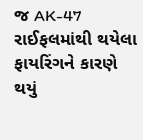જ AK-47 રાઈફલમાંથી થયેલા ફાયરિંગને કારણે થયું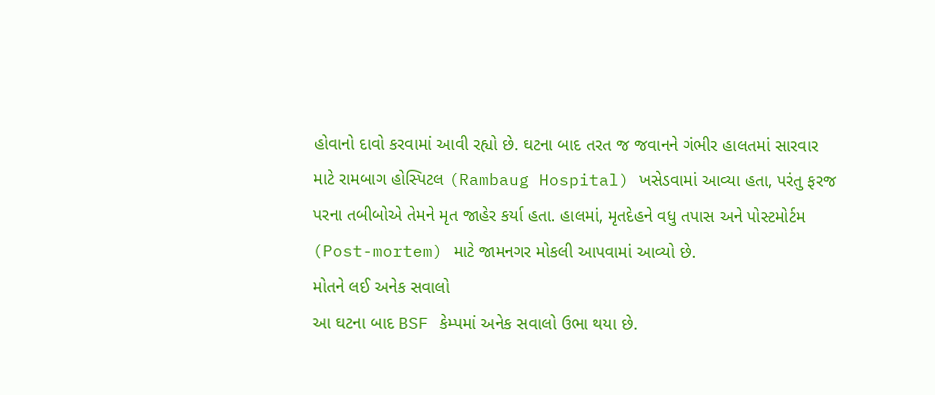હોવાનો દાવો કરવામાં આવી રહ્યો છે. ઘટના બાદ તરત જ જવાનને ગંભીર હાલતમાં સારવાર માટે રામબાગ હોસ્પિટલ (Rambaug Hospital) ખસેડવામાં આવ્યા હતા, પરંતુ ફરજ પરના તબીબોએ તેમને મૃત જાહેર કર્યા હતા. હાલમાં, મૃતદેહને વધુ તપાસ અને પોસ્ટમોર્ટમ (Post-mortem) માટે જામનગર મોકલી આપવામાં આવ્યો છે.
મોતને લઈ અનેક સવાલો
આ ઘટના બાદ BSF કેમ્પમાં અનેક સવાલો ઉભા થયા છે.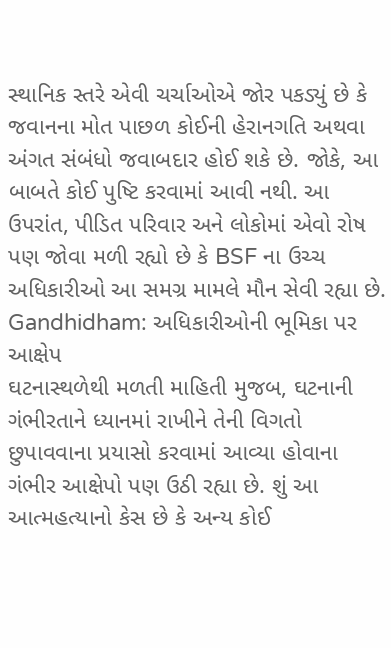સ્થાનિક સ્તરે એવી ચર્ચાઓએ જોર પકડ્યું છે કે જવાનના મોત પાછળ કોઈની હેરાનગતિ અથવા અંગત સંબંધો જવાબદાર હોઈ શકે છે. જોકે, આ બાબતે કોઈ પુષ્ટિ કરવામાં આવી નથી. આ ઉપરાંત, પીડિત પરિવાર અને લોકોમાં એવો રોષ પણ જોવા મળી રહ્યો છે કે BSF ના ઉચ્ચ અધિકારીઓ આ સમગ્ર મામલે મૌન સેવી રહ્યા છે.
Gandhidham: અધિકારીઓની ભૂમિકા પર આક્ષેપ
ઘટનાસ્થળેથી મળતી માહિતી મુજબ, ઘટનાની ગંભીરતાને ધ્યાનમાં રાખીને તેની વિગતો છુપાવવાના પ્રયાસો કરવામાં આવ્યા હોવાના ગંભીર આક્ષેપો પણ ઉઠી રહ્યા છે. શું આ આત્મહત્યાનો કેસ છે કે અન્ય કોઈ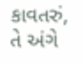કાવતરું, તે અંગે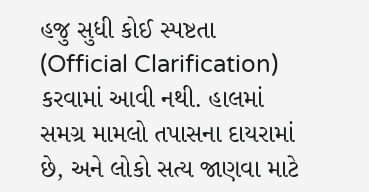હજુ સુધી કોઈ સ્પષ્ટતા (Official Clarification) કરવામાં આવી નથી. હાલમાં સમગ્ર મામલો તપાસના દાયરામાં છે, અને લોકો સત્ય જાણવા માટે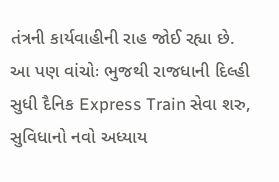તંત્રની કાર્યવાહીની રાહ જોઈ રહ્યા છે.
આ પણ વાંચોઃ ભુજથી રાજધાની દિલ્હી સુધી દૈનિક Express Train સેવા શરુ, સુવિધાનો નવો અધ્યાય